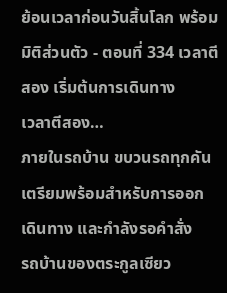ย้อนเวลาก่อนวันสิ้นโลก พร้อมมิติส่วนตัว - ตอนที่ 334 เวลาตีสอง เริ่มต้นการเดินทาง
เวลาตีสอง…
ภายในรถบ้าน ขบวนรถทุกคันเตรียมพร้อมสำหรับการออก เดินทาง และกำลังรอคำสั่ง
รถบ้านของตระกูลเซียว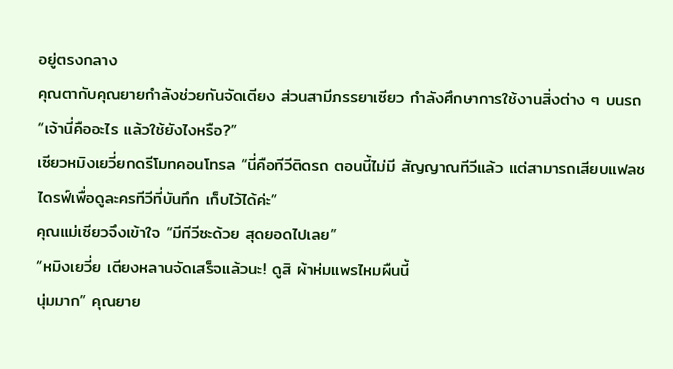อยู่ตรงกลาง
คุณตากับคุณยายกำลังช่วยกันจัดเตียง ส่วนสามีภรรยาเซียว กำลังศึกษาการใช้งานสิ่งต่าง ๆ บนรถ
“เจ้านี่คืออะไร แล้วใช้ยังไงหรือ?”
เซียวหมิงเยวี่ยกดรีโมทคอนโทรล “นี่คือทีวีติดรถ ตอนนี้ไม่มี สัญญาณทีวีแล้ว แต่สามารถเสียบแฟลชไดรฟ์เพื่อดูละครทีวีที่บันทึก เก็บไว้ได้ค่ะ”
คุณแม่เซียวจึงเข้าใจ “มีทีวีซะด้วย สุดยอดไปเลย”
“หมิงเยวี่ย เตียงหลานจัดเสร็จแล้วนะ! ดูสิ ผ้าห่มแพรไหมผืนนี้
นุ่มมาก” คุณยาย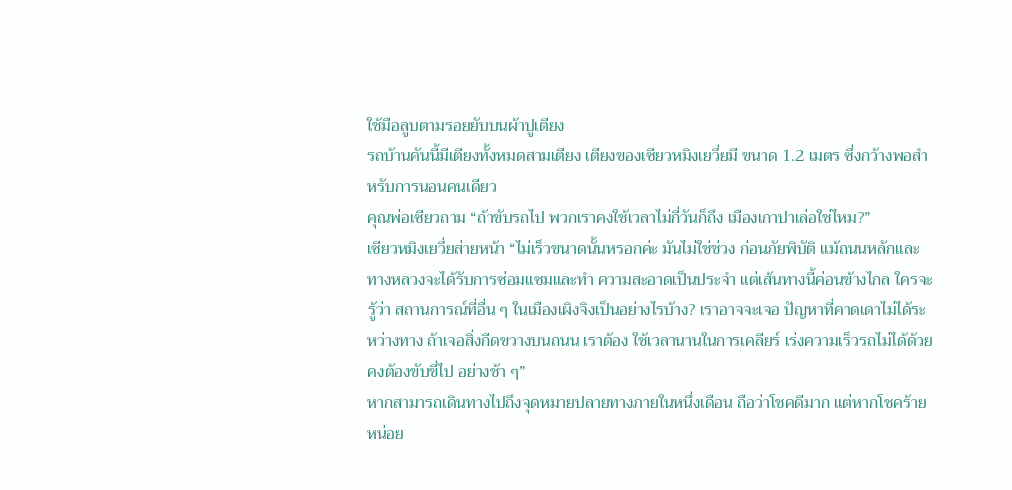ใช้มือลูบตามรอยยับบนผ้าปูเตียง
รถบ้านคันนี้มีเตียงทั้งหมดสามเตียง เตียงของเซียวหมิงเยวี่ยมี ขนาด 1.2 เมตร ซึ่งกว้างพอสำหรับการนอนคนเดียว
คุณพ่อเซียวถาม “ถ้าขับรถไป พวกเราคงใช้เวลาไม่กี่วันก็ถึง เมืองเกาปาเล่อใช่ไหม?”
เซียวหมิงเยวี่ยส่ายหน้า “ไม่เร็วขนาดนั้นหรอกค่ะ มันไม่ใช่ช่วง ก่อนภัยพิบัติ แม้ถนนหลักและทางหลวงจะได้รับการซ่อมแซมและทำ ความสะอาดเป็นประจำ แต่เส้นทางนี้ค่อนข้างไกล ใครจะรู้ว่า สถานการณ์ที่อื่น ๆ ในเมืองเผิงจิงเป็นอย่างไรบ้าง? เราอาจจะเจอ ปัญหาที่คาดเดาไม่ได้ระหว่างทาง ถ้าเจอสิ่งกีดขวางบนถนน เราต้อง ใช้เวลานานในการเคลียร์ เร่งความเร็วรถไม่ได้ด้วย คงต้องขับขี่ไป อย่างช้า ๆ”
หากสามารถเดินทางไปถึงจุดหมายปลายทางภายในหนึ่งเดือน ถือว่าโชคดีมาก แต่หากโชคร้ายหน่อย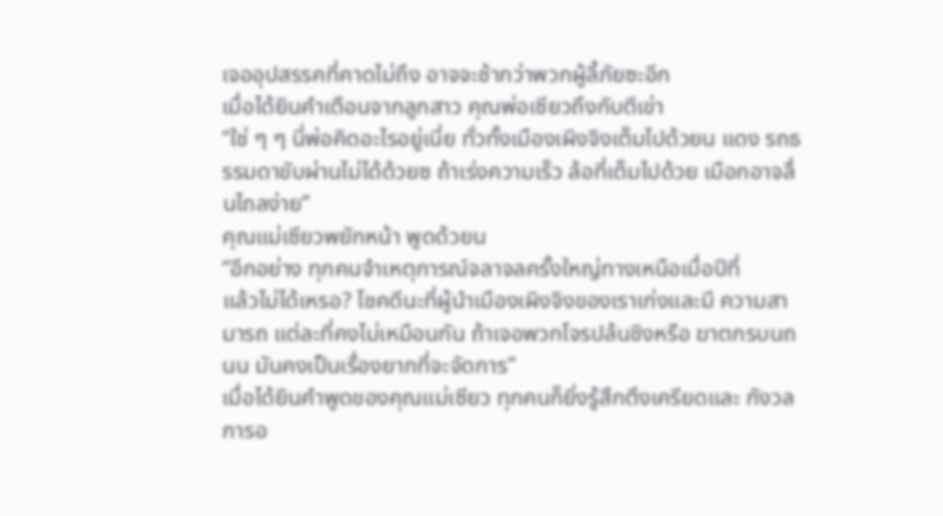เจออุปสรรคที่คาดไม่ถึง อาจจะช้ากว่าพวกผู้ลี้ภัยซะอีก
เมื่อได้ยินคำเตือนจากลูกสาว คุณพ่อเซียวถึงกับตีเข่า
“ใช่ ๆ ๆ นี่พ่อคิดอะไรอยู่เนี่ย ทั่วทั้งเมืองเผิงจิงเต็มไปด้วยน แดง รถธรรมดาขับผ่านไม่ได้ด้วยซ ถ้าเร่งความเร็ว ล้อที่เต็มไปด้วย เมือกอาจลื่นไถลง่าย”
คุณแม่เซียวพยักหน้า พูดด้วยน
“อีกอย่าง ทุกคนจำเหตุการณ์จลาจลครั้งใหญ่ทางเหนือเมื่อปีที่
แล้วไม่ได้เหรอ? โชคดีนะที่ผู้นำเมืองเผิงจิงของเราเก่งและมี ความสามารถ แต่ละที่คงไม่เหมือนกัน ถ้าเจอพวกโจรปล้นชิงหรือ ฆาตกรบนถนน มันคงเป็นเรื่องยากที่จะจัดการ”
เมื่อได้ยินคำพูดของคุณแม่เซียว ทุกคนก็ยิ่งรู้สึกตึงเครียดและ กังวล การอ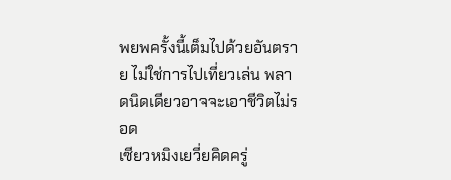พยพครั้งนี้เต็มไปด้วยอันตราย ไม่ใช่การไปเที่ยวเล่น พลาดนิดเดียวอาจจะเอาชีวิตไม่รอด
เซียวหมิงเยวี่ยคิดครู่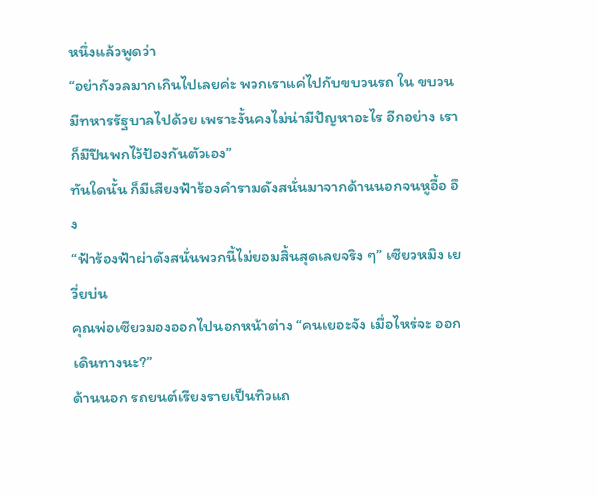หนึ่งแล้วพูดว่า
“อย่ากังวลมากเกินไปเลยค่ะ พวกเราแค่ไปกับขบวนรถ ใน ขบวนมีทหารรัฐบาลไปด้วย เพราะงั้นคงไม่น่ามีปัญหาอะไร อีกอย่าง เราก็มีปืนพกไว้ป้องกันตัวเอง”
ทันใดนั้น ก็มีเสียงฟ้าร้องคำรามดังสนั่นมาจากด้านนอกจนหูอื้อ อึง
“ฟ้าร้องฟ้าผ่าดังสนั่นพวกนี้ไม่ยอมสิ้นสุดเลยจริง ๆ” เซียวหมิง เยวี่ยบ่น
คุณพ่อเซียวมองออกไปนอกหน้าต่าง “คนเยอะจัง เมื่อไหร่จะ ออกเดินทางนะ?”
ด้านนอก รถยนต์เรียงรายเป็นทิวแถ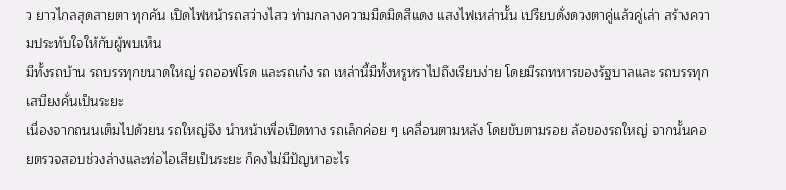ว ยาวไกลสุดสายตา ทุกคัน เปิดไฟหน้ารถสว่างไสว ท่ามกลางความมืดมิดสีแดง แสงไฟเหล่านั้น เปรียบดั่งดวงตาคู่แล้วคู่เล่า สร้างความประทับใจให้กับผู้พบเห็น
มีทั้งรถบ้าน รถบรรทุกขนาดใหญ่ รถออฟโรด และรถเก๋ง รถ เหล่านี้มีทั้งหรูหราไปถึงเรียบง่าย โดยมีรถทหารของรัฐบาลและ รถบรรทุกเสบียงคั่นเป็นระยะ
เนื่องจากถนนเต็มไปด้วยน รถใหญ่จึง นำหน้าเพื่อเปิดทาง รถเล็กค่อย ๆ เคลื่อนตามหลัง โดยขับตามรอย ล้อของรถใหญ่ จากนั้นคอยตรวจสอบช่วงล่างและท่อไอเสียเป็นระยะ ก็คงไม่มีปัญหาอะไร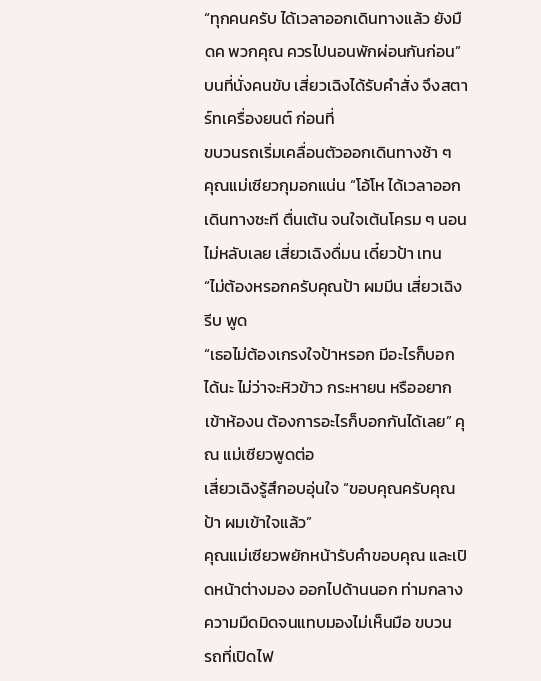“ทุกคนครับ ได้เวลาออกเดินทางแล้ว ยังมืดค พวกคุณ ควรไปนอนพักผ่อนกันก่อน”
บนที่นั่งคนขับ เสี่ยวเฉิงได้รับคำสั่ง จึงสตาร์ทเครื่องยนต์ ก่อนที่
ขบวนรถเริ่มเคลื่อนตัวออกเดินทางช้า ๆ
คุณแม่เซียวกุมอกแน่น “โอ้โห ได้เวลาออกเดินทางซะที ตื่นเต้น จนใจเต้นโครม ๆ นอนไม่หลับเลย เสี่ยวเฉิงดื่มน เดี๋ยวป้า เทน
“ไม่ต้องหรอกครับคุณป้า ผมมีน เสี่ยวเฉิงรีบ พูด
“เธอไม่ต้องเกรงใจป้าหรอก มีอะไรก็บอกได้นะ ไม่ว่าจะหิวข้าว กระหายน หรืออยากเข้าห้องน ต้องการอะไรก็บอกกันได้เลย” คุณ แม่เซียวพูดต่อ
เสี่ยวเฉิงรู้สึกอบอุ่นใจ “ขอบคุณครับคุณป้า ผมเข้าใจแล้ว”
คุณแม่เซียวพยักหน้ารับคำขอบคุณ และเปิดหน้าต่างมอง ออกไปด้านนอก ท่ามกลางความมืดมิดจนแทบมองไม่เห็นมือ ขบวน
รถที่เปิดไฟ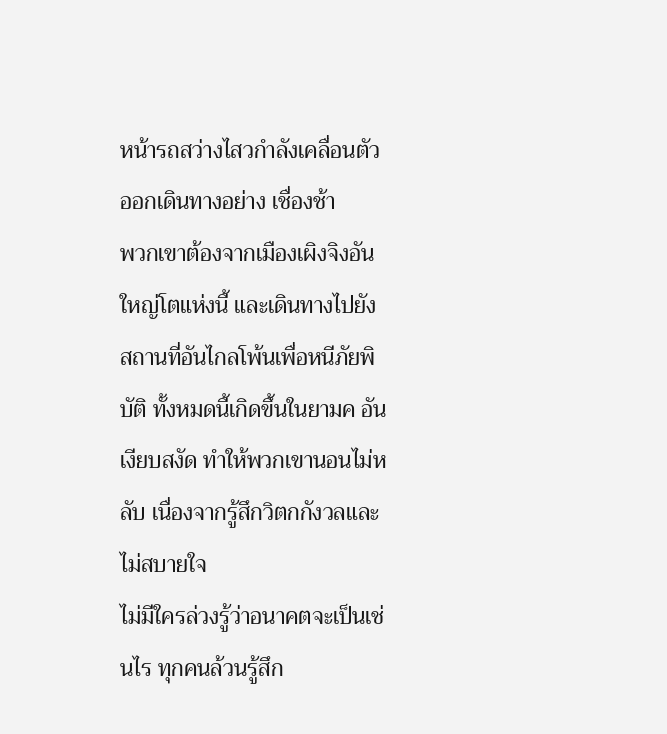หน้ารถสว่างไสวกำลังเคลื่อนตัวออกเดินทางอย่าง เชื่องช้า
พวกเขาต้องจากเมืองเผิงจิงอันใหญ่โตแห่งนี้ และเดินทางไปยัง สถานที่อันไกลโพ้นเพื่อหนีภัยพิบัติ ทั้งหมดนี้เกิดขึ้นในยามค อันเงียบสงัด ทำให้พวกเขานอนไม่หลับ เนื่องจากรู้สึกวิตกกังวลและ ไม่สบายใจ
ไม่มีใครล่วงรู้ว่าอนาคตจะเป็นเช่นไร ทุกคนล้วนรู้สึก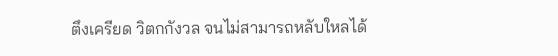ตึงเครียด วิตกกังวล จนไม่สามารถหลับใหลได้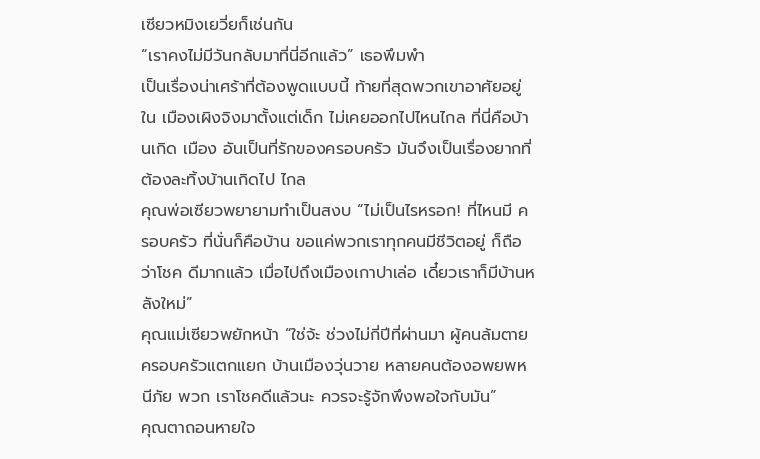เซียวหมิงเยวี่ยก็เช่นกัน
“เราคงไม่มีวันกลับมาที่นี่อีกแล้ว” เธอพึมพำ
เป็นเรื่องน่าเศร้าที่ต้องพูดแบบนี้ ท้ายที่สุดพวกเขาอาศัยอยู่ใน เมืองเผิงจิงมาตั้งแต่เด็ก ไม่เคยออกไปไหนไกล ที่นี่คือบ้านเกิด เมือง อันเป็นที่รักของครอบครัว มันจึงเป็นเรื่องยากที่ต้องละทิ้งบ้านเกิดไป ไกล
คุณพ่อเซียวพยายามทำเป็นสงบ “ไม่เป็นไรหรอก! ที่ไหนมี ครอบครัว ที่นั่นก็คือบ้าน ขอแค่พวกเราทุกคนมีชีวิตอยู่ ก็ถือว่าโชค ดีมากแล้ว เมื่อไปถึงเมืองเกาปาเล่อ เดี๋ยวเราก็มีบ้านหลังใหม่”
คุณแม่เซียวพยักหน้า “ใช่จ้ะ ช่วงไม่กี่ปีที่ผ่านมา ผู้คนล้มตาย ครอบครัวแตกแยก บ้านเมืองวุ่นวาย หลายคนต้องอพยพหนีภัย พวก เราโชคดีแล้วนะ ควรจะรู้จักพึงพอใจกับมัน”
คุณตาถอนหายใจ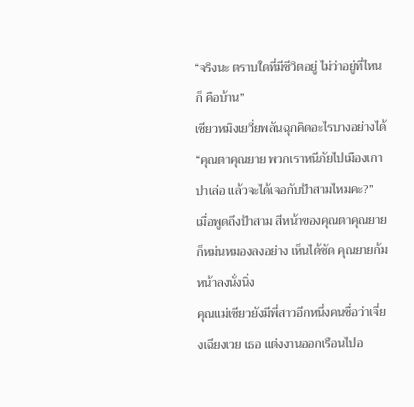“จริงนะ ตราบใดที่มีชีวิตอยู่ ไม่ว่าอยู่ที่ไหนก็ คือบ้าน”
เซียวหมิงเยวี่ยพลันฉุกคิดอะไรบางอย่างได้ “คุณตาคุณยาย พวกเราหนีภัยไปเมืองเกาปาเล่อ แล้วจะได้เจอกับป้าสามไหมคะ?”
เมื่อพูดถึงป้าสาม สีหน้าของคุณตาคุณยายก็หม่นหมองลงอย่าง เห็นได้ชัด คุณยายก้มหน้าลงนั่งนิ่ง
คุณแม่เซียวยังมีพี่สาวอีกหนึ่งคนชื่อว่าเจี่ยงเฉียงเวย เธอ แต่งงานออกเรือนไปอ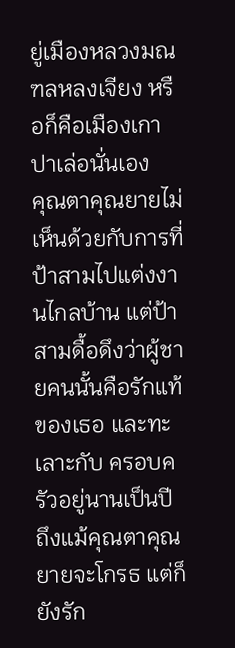ยู่เมืองหลวงมณฑลหลงเจียง หรือก็คือเมืองเกา ปาเล่อนั่นเอง
คุณตาคุณยายไม่เห็นด้วยกับการที่ป้าสามไปแต่งงานไกลบ้าน แต่ป้าสามดื้อดึงว่าผู้ชายคนนั้นคือรักแท้ของเธอ และทะเลาะกับ ครอบครัวอยู่นานเป็นปี ถึงแม้คุณตาคุณยายจะโกรธ แต่ก็ยังรัก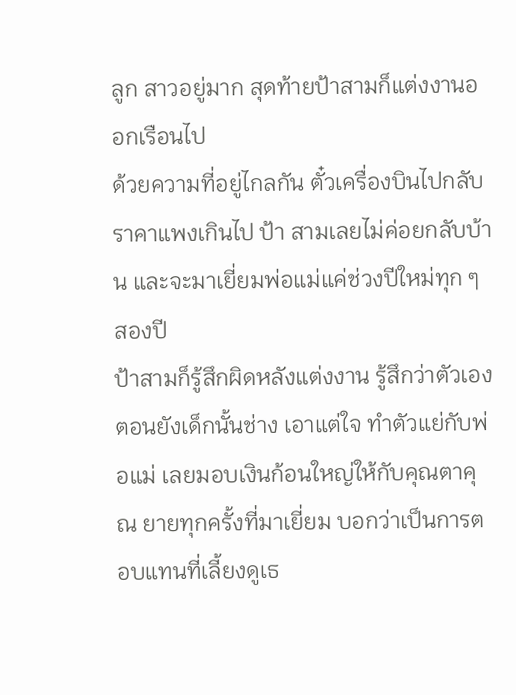ลูก สาวอยู่มาก สุดท้ายป้าสามก็แต่งงานออกเรือนไป
ด้วยความที่อยู่ไกลกัน ตั๋วเครื่องบินไปกลับราคาแพงเกินไป ป้า สามเลยไม่ค่อยกลับบ้าน และจะมาเยี่ยมพ่อแม่แค่ช่วงปีใหม่ทุก ๆ สองปี
ป้าสามก็รู้สึกผิดหลังแต่งงาน รู้สึกว่าตัวเองตอนยังเด็กนั้นช่าง เอาแต่ใจ ทำตัวแย่กับพ่อแม่ เลยมอบเงินก้อนใหญ่ให้กับคุณตาคุณ ยายทุกครั้งที่มาเยี่ยม บอกว่าเป็นการตอบแทนที่เลี้ยงดูเธ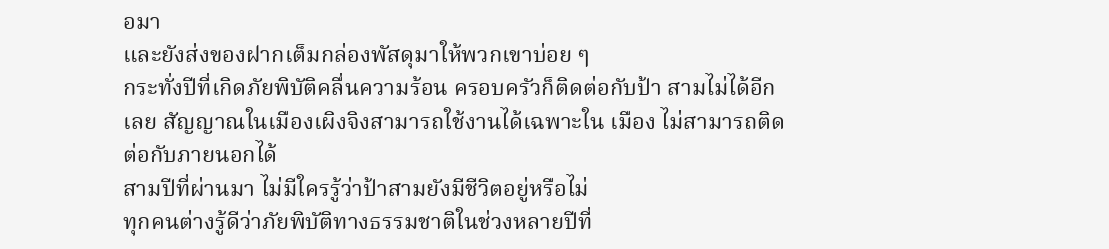อมา
และยังส่งของฝากเต็มกล่องพัสดุมาให้พวกเขาบ่อย ๆ
กระทั่งปีที่เกิดภัยพิบัติคลื่นความร้อน ครอบครัวก็ติดต่อกับป้า สามไม่ได้อีกเลย สัญญาณในเมืองเผิงจิงสามารถใช้งานได้เฉพาะใน เมือง ไม่สามารถติดต่อกับภายนอกได้
สามปีที่ผ่านมา ไม่มีใครรู้ว่าป้าสามยังมีชีวิตอยู่หรือไม่
ทุกคนต่างรู้ดีว่าภัยพิบัติทางธรรมชาติในช่วงหลายปีที่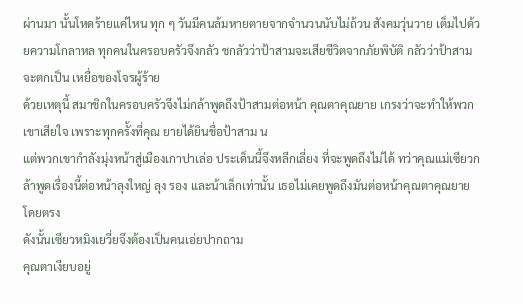ผ่านมา นั้นโหดร้ายแค่ไหน ทุก ๆ วันมีคนล้มหายตายจากจำนวนนับไม่ถ้วน สังคมวุ่นวาย เต็มไปด้วยความโกลาหล ทุกคนในครอบครัวจึงกลัว ชกลัวว่าป้าสามจะเสียชีวิตจากภัยพิบัติ กลัวว่าป้าสามจะตกเป็น เหยื่อของโจรผู้ร้าย
ด้วยเหตุนี้ สมาชิกในครอบครัวจึงไม่กล้าพูดถึงป้าสามต่อหน้า คุณตาคุณยาย เกรงว่าจะทำให้พวกเขาเสียใจ เพราะทุกครั้งที่คุณ ยายได้ยินชื่อป้าสาม น
แต่พวกเขากำลังมุ่งหน้าสู่เมืองเกาปาเล่อ ประเด็นนี้จึงหลีกเลี่ยง ที่จะพูดถึงไม่ได้ ทว่าคุณแม่เซียวกล้าพูดเรื่องนี้ต่อหน้าลุงใหญ่ ลุง รอง และน้าเล็กเท่านั้น เธอไม่เคยพูดถึงมันต่อหน้าคุณตาคุณยาย โดยตรง
ดังนั้นเซียวหมิงเยวี่ยจึงต้องเป็นคนเอ่ยปากถาม
คุณตาเงียบอยู่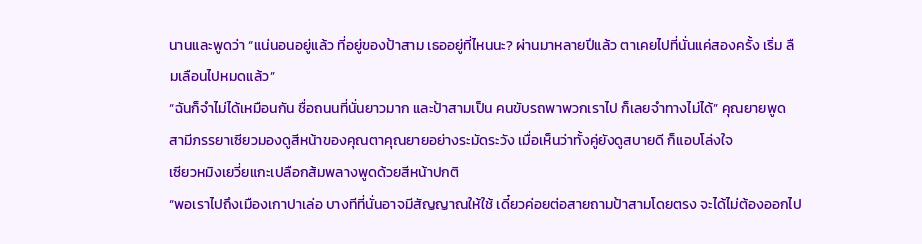นานและพูดว่า “แน่นอนอยู่แล้ว ที่อยู่ของป้าสาม เธออยู่ที่ไหนนะ? ผ่านมาหลายปีแล้ว ตาเคยไปที่นั่นแค่สองครั้ง เริ่ม ลืมเลือนไปหมดแล้ว”
“ฉันก็จำไม่ได้เหมือนกัน ชื่อถนนที่นั่นยาวมาก และป้าสามเป็น คนขับรถพาพวกเราไป ก็เลยจำทางไม่ได้” คุณยายพูด
สามีภรรยาเซียวมองดูสีหน้าของคุณตาคุณยายอย่างระมัดระวัง เมื่อเห็นว่าทั้งคู่ยังดูสบายดี ก็แอบโล่งใจ
เซียวหมิงเยวี่ยแกะเปลือกส้มพลางพูดด้วยสีหน้าปกติ
“พอเราไปถึงเมืองเกาปาเล่อ บางทีที่นั่นอาจมีสัญญาณให้ใช้ เดี๋ยวค่อยต่อสายถามป้าสามโดยตรง จะได้ไม่ต้องออกไป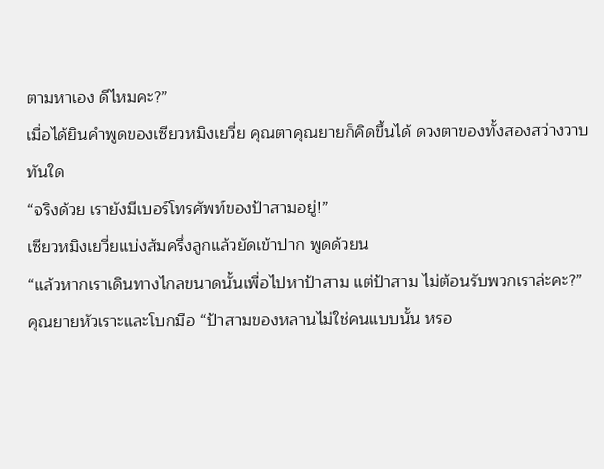ตามหาเอง ดีไหมคะ?”
เมื่อได้ยินคำพูดของเซียวหมิงเยวี่ย คุณตาคุณยายก็คิดขึ้นได้ ดวงตาของทั้งสองสว่างวาบทันใด
“จริงด้วย เรายังมีเบอร์โทรศัพท์ของป้าสามอยู่!”
เซียวหมิงเยวี่ยแบ่งส้มครึ่งลูกแล้วยัดเข้าปาก พูดด้วยน
“แล้วหากเราเดินทางไกลขนาดนั้นเพื่อไปหาป้าสาม แต่ป้าสาม ไม่ต้อนรับพวกเราล่ะคะ?”
คุณยายหัวเราะและโบกมือ “ป้าสามของหลานไม่ใช่คนแบบนั้น หรอ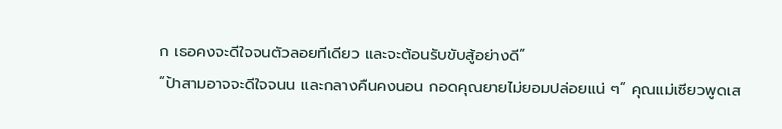ก เธอคงจะดีใจจนตัวลอยทีเดียว และจะต้อนรับขับสู้อย่างดี”
“ป้าสามอาจจะดีใจจนน และกลางคืนคงนอน กอดคุณยายไม่ยอมปล่อยแน่ ๆ” คุณแม่เซียวพูดเส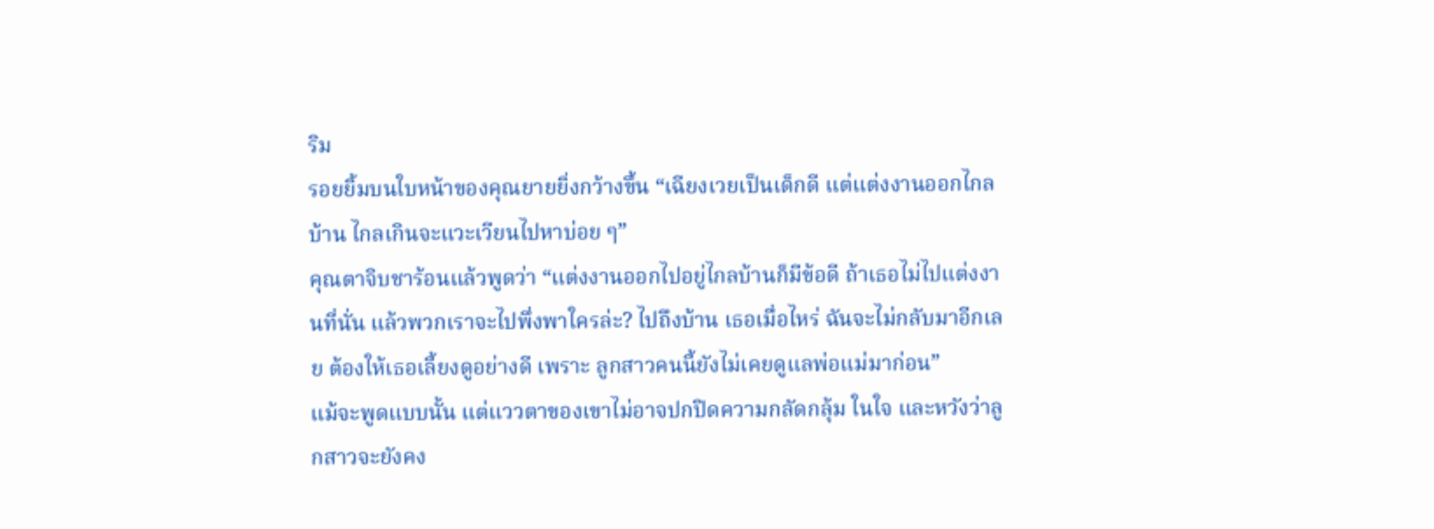ริม
รอยยิ้มบนใบหน้าของคุณยายยิ่งกว้างขึ้น “เฉียงเวยเป็นเด็กดี แต่แต่งงานออกไกลบ้าน ไกลเกินจะแวะเวียนไปหาบ่อย ๆ”
คุณตาจิบชาร้อนแล้วพูดว่า “แต่งงานออกไปอยู่ไกลบ้านก็มีข้อดี ถ้าเธอไม่ไปแต่งงานที่นั่น แล้วพวกเราจะไปพึ่งพาใครล่ะ? ไปถึงบ้าน เธอเมื่อไหร่ ฉันจะไม่กลับมาอีกเลย ต้องให้เธอเลี้ยงดูอย่างดี เพราะ ลูกสาวคนนี้ยังไม่เคยดูแลพ่อแม่มาก่อน”
แม้จะพูดแบบนั้น แต่แววตาของเขาไม่อาจปกปิดความกลัดกลุ้ม ในใจ และหวังว่าลูกสาวจะยังคง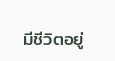มีชีวิตอยู่